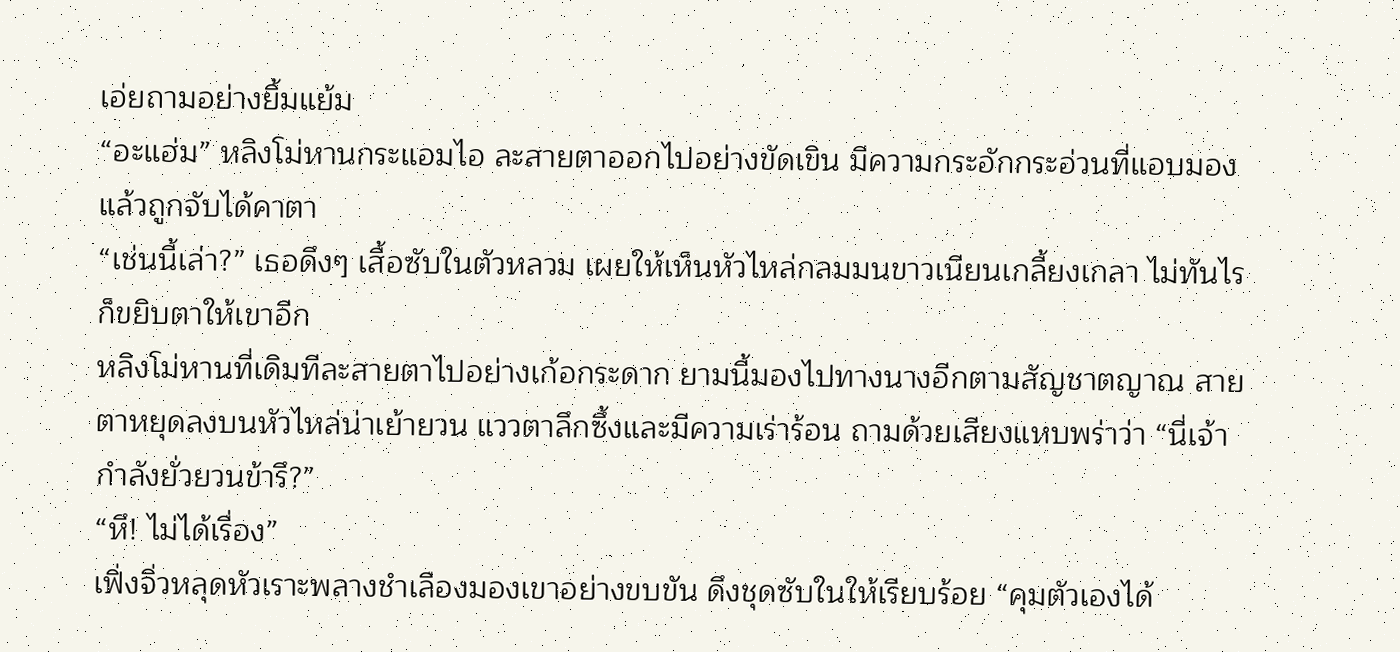เอ่ยถามอย่างยิ้มแย้ม
“อะแฮ่ม” หลิงโม่หานกระแอมไอ ละสายตาออกไปอย่างขัดเขิน มีความกระอักกระอ่วนที่แอบมองแล้วถูกจับได้คาตา
“เช่นนี้เล่า?” เธอดึงๆ เสื้อซับในตัวหลวม เผยให้เห็นหัวไหล่กลมมนขาวเนียนเกลี้ยงเกลา ไม่ทันไรก็ขยิบตาให้เขาอีก
หลิงโม่หานที่เดิมทีละสายตาไปอย่างเก้อกระดาก ยามนี้มองไปทางนางอีกตามสัญชาตญาณ สายตาหยุดลงบนหัวไหล่น่าเย้ายวน แววตาลึกซึ้งและมีความเร่าร้อน ถามด้วยเสียงแหบพร่าว่า “นี่เจ้ากำลังยั่วยวนข้ารึ?”
“หึ! ไม่ได้เรื่อง”
เฟิ่งจิ่วหลุดหัวเราะพลางชำเลืองมองเขาอย่างขบขัน ดึงชุดซับในให้เรียบร้อย “คุมตัวเองได้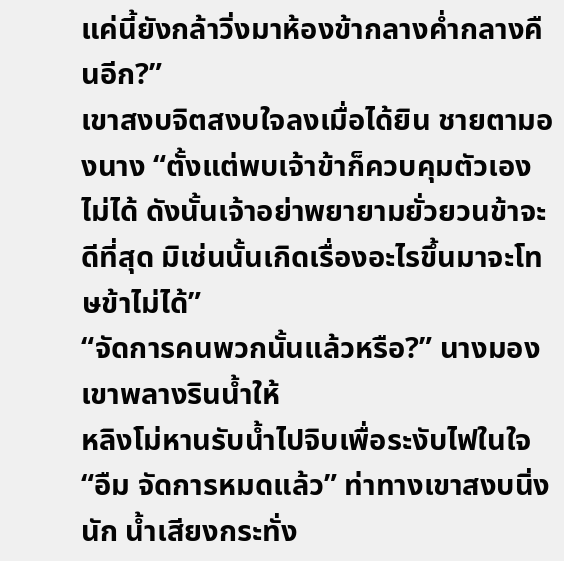แค่นี้ยังกล้าวิ่งมาห้องข้ากลางค่ำกลางคืนอีก?”
เขาสงบจิตสงบใจลงเมื่อได้ยิน ชายตามองนาง “ตั้งแต่พบเจ้าข้าก็ควบคุมตัวเองไม่ได้ ดังนั้นเจ้าอย่าพยายามยั่วยวนข้าจะดีที่สุด มิเช่นนั้นเกิดเรื่องอะไรขึ้นมาจะโทษข้าไม่ได้”
“จัดการคนพวกนั้นแล้วหรือ?” นางมองเขาพลางรินน้ำให้
หลิงโม่หานรับน้ำไปจิบเพื่อระงับไฟในใจ “อืม จัดการหมดแล้ว” ท่าทางเขาสงบนิ่งนัก น้ำเสียงกระทั่ง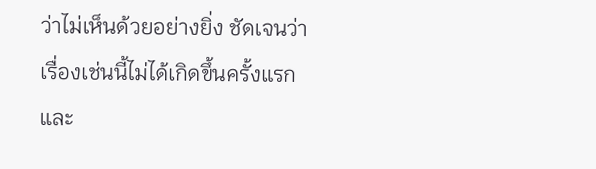ว่าไม่เห็นด้วยอย่างยิ่ง ชัดเจนว่าเรื่องเช่นนี้ไม่ได้เกิดขึ้นครั้งแรก และ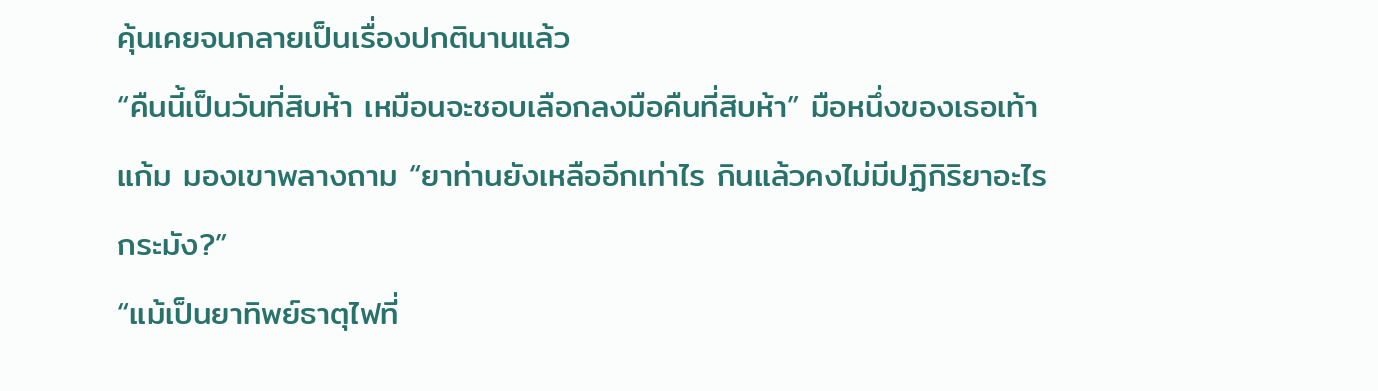คุ้นเคยจนกลายเป็นเรื่องปกตินานแล้ว
“คืนนี้เป็นวันที่สิบห้า เหมือนจะชอบเลือกลงมือคืนที่สิบห้า” มือหนึ่งของเธอเท้าแก้ม มองเขาพลางถาม “ยาท่านยังเหลืออีกเท่าไร กินแล้วคงไม่มีปฏิกิริยาอะไรกระมัง?”
“แม้เป็นยาทิพย์ธาตุไฟที่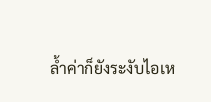ล้ำค่าก็ยังระงับไอเห